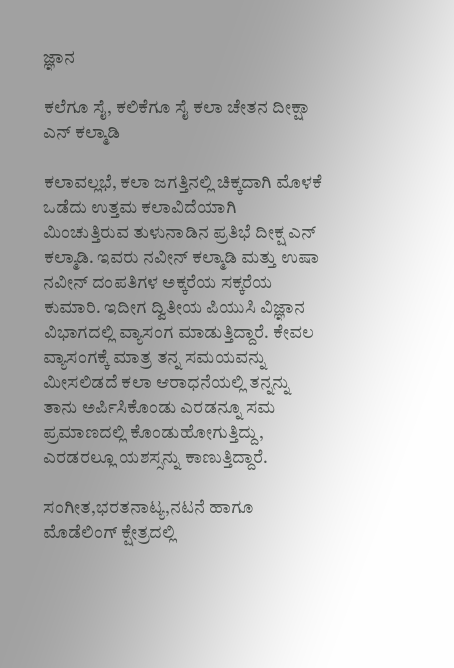ಜ್ಞಾನ

ಕಲೆಗೂ ಸೈ, ಕಲಿಕೆಗೂ ಸೈ ಕಲಾ ಚೇತನ ದೀಕ್ಷಾ ಎನ್ ಕಲ್ಮಾಡಿ

ಕಲಾವಲ್ಲಭೆ, ಕಲಾ ಜಗತ್ತಿನಲ್ಲಿ ಚಿಕ್ಕದಾಗಿ ಮೊಳಕೆ ಒಡೆದು ಉತ್ತಮ ಕಲಾವಿದೆಯಾಗಿ ಮಿಂಚುತ್ತಿರುವ ತುಳುನಾಡಿನ ಪ್ರತಿಭೆ ದೀಕ್ಷ ಎನ್ ಕಲ್ಮಾಡಿ. ಇವರು ನವೀನ್ ಕಲ್ಮಾಡಿ ಮತ್ತು ಉಷಾ ನವೀನ್ ದಂಪತಿಗಳ ಅಕ್ಕರೆಯ ಸಕ್ಕರೆಯ ಕುಮಾರಿ. ಇದೀಗ ದ್ವಿತೀಯ ಪಿಯುಸಿ ವಿಜ್ಞಾನ ವಿಭಾಗದಲ್ಲಿ ವ್ಯಾಸಂಗ ಮಾಡುತ್ತಿದ್ದಾರೆ. ಕೇವಲ ವ್ಯಾಸಂಗಕ್ಕೆ ಮಾತ್ರ ತನ್ನ ಸಮಯವನ್ನು ಮೀಸಲಿಡದೆ ಕಲಾ ಆರಾಧನೆಯಲ್ಲಿ ತನ್ನನ್ನು ತಾನು ಅರ್ಪಿಸಿಕೊಂಡು ಎರಡನ್ನೂ ಸಮ ಪ್ರಮಾಣದಲ್ಲಿ ಕೊಂಡುಹೋಗುತ್ತಿದ್ದು, ಎರಡರಲ್ಲೂ ಯಶಸ್ಸನ್ನು ಕಾಣುತ್ತಿದ್ದಾರೆ.

ಸಂಗೀತ,ಭರತನಾಟ್ಯ,ನಟನೆ ಹಾಗೂ ಮೊಡೆಲಿಂಗ್ ಕ್ಷೇತ್ರದಲ್ಲಿ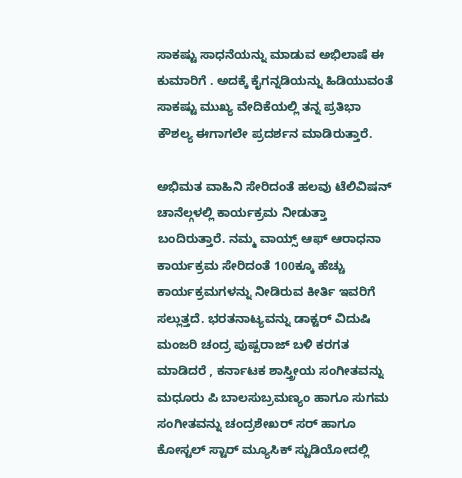ಸಾಕಷ್ಟು ಸಾಧನೆಯನ್ನು ಮಾಡುವ ಅಭಿಲಾಷೆ ಈ ಕುಮಾರಿಗೆ . ಅದಕ್ಕೆ ಕೈಗನ್ನಡಿಯನ್ನು ಹಿಡಿಯುವಂತೆ ಸಾಕಷ್ಟು ಮುಖ್ಯ ವೇದಿಕೆಯಲ್ಲಿ ತನ್ನ ಪ್ರತಿಭಾ ಕೌಶಲ್ಯ ಈಗಾಗಲೇ ಪ್ರದರ್ಶನ ಮಾಡಿರುತ್ತಾರೆ.

ಅಭಿಮತ ವಾಹಿನಿ ಸೇರಿದಂತೆ ಹಲವು ಟೆಲಿವಿಷನ್ ಚಾನೆಲ್ಗಳಲ್ಲಿ ಕಾರ್ಯಕ್ರಮ ನೀಡುತ್ತಾ ಬಂದಿರುತ್ತಾರೆ. ನಮ್ಮ ವಾಯ್ಸ್ ಆಫ್ ಆರಾಧನಾ ಕಾರ್ಯಕ್ರಮ ಸೇರಿದಂತೆ 100ಕ್ಕೂ ಹೆಚ್ಚು ಕಾರ್ಯಕ್ರಮಗಳನ್ನು ನೀಡಿರುವ ಕೀರ್ತಿ ಇವರಿಗೆ ಸಲ್ಲುತ್ತದೆ. ಭರತನಾಟ್ಯವನ್ನು ಡಾಕ್ಟರ್ ವಿದುಷಿ ಮಂಜರಿ ಚಂದ್ರ ಪುಷ್ಪರಾಜ್ ಬಳಿ ಕರಗತ ಮಾಡಿದರೆ , ಕರ್ನಾಟಕ ಶಾಸ್ತ್ರೀಯ ಸಂಗೀತವನ್ನು ಮಧೂರು ಪಿ ಬಾಲಸುಬ್ರಮಣ್ಯಂ ಹಾಗೂ ಸುಗಮ ಸಂಗೀತವನ್ನು ಚಂದ್ರಶೇಖರ್ ಸರ್ ಹಾಗೂ ಕೋಸ್ಟಲ್ ಸ್ಟಾರ್ ಮ್ಯೂಸಿಕ್ ಸ್ಟುಡಿಯೋದಲ್ಲಿ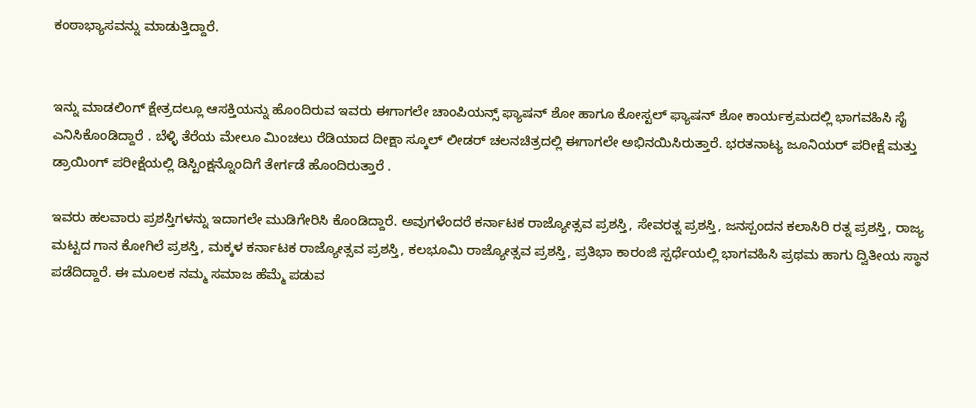ಕಂಠಾಭ್ಯಾಸವನ್ನು ಮಾಡುತ್ತಿದ್ದಾರೆ.


ಇನ್ನು ಮಾಡಲಿಂಗ್ ಕ್ಷೇತ್ರದಲ್ಲೂ ಆಸಕ್ತಿಯನ್ನು ಹೊಂದಿರುವ ಇವರು ಈಗಾಗಲೇ ಚಾಂಪಿಯನ್ಸ್ ಫ್ಯಾಷನ್ ಶೋ ಹಾಗೂ ಕೋಸ್ಟಲ್ ಫ್ಯಾಷನ್ ಶೋ ಕಾರ್ಯಕ್ರಮದಲ್ಲಿ ಭಾಗವಹಿಸಿ ಸೈ ಎನಿಸಿಕೊಂಡಿದ್ದಾರೆ . ಬೆಳ್ಳಿ ತೆರೆಯ ಮೇಲೂ ಮಿಂಚಲು ರೆಡಿಯಾದ ದೀಕ್ಷಾ ಸ್ಕೂಲ್ ಲೀಡರ್ ಚಲನಚಿತ್ರದಲ್ಲಿ ಈಗಾಗಲೇ ಅಭಿನಯಿಸಿರುತ್ತಾರೆ. ಭರತನಾಟ್ಯ ಜೂನಿಯರ್ ಪರೀಕ್ಷೆ ಮತ್ತು ಡ್ರಾಯಿಂಗ್ ಪರೀಕ್ಷೆಯಲ್ಲಿ ಡಿಸ್ಟಿಂಕ್ಷನ್ನೊಂದಿಗೆ ತೇರ್ಗಡೆ ಹೊಂದಿರುತ್ತಾರೆ .

ಇವರು ಹಲವಾರು ಪ್ರಶಸ್ತಿಗಳನ್ನು ಇದಾಗಲೇ ಮುಡಿಗೇರಿಸಿ ಕೊಂಡಿದ್ದಾರೆ. ಅವುಗಳೆಂದರೆ ಕರ್ನಾಟಕ ರಾಜ್ಯೋತ್ಸವ ಪ್ರಶಸ್ತಿ, ಸೇವರತ್ನ ಪ್ರಶಸ್ತಿ, ಜನಸ್ಪಂದನ ಕಲಾಸಿರಿ ರತ್ನ ಪ್ರಶಸ್ತಿ, ರಾಜ್ಯ ಮಟ್ಟದ ಗಾನ ಕೋಗಿಲೆ ಪ್ರಶಸ್ತಿ, ಮಕ್ಕಳ ಕರ್ನಾಟಕ ರಾಜ್ಯೋತ್ಸವ ಪ್ರಶಸ್ತಿ, ಕಲಭೂಮಿ ರಾಜ್ಯೋತ್ಸವ ಪ್ರಶಸ್ತಿ, ಪ್ರತಿಭಾ ಕಾರಂಜಿ ಸ್ಪರ್ಧೆಯಲ್ಲಿ ಭಾಗವಹಿಸಿ ಪ್ರಥಮ ಹಾಗು ದ್ವಿತೀಯ ಸ್ಥಾನ ಪಡೆದಿದ್ದಾರೆ. ಈ ಮೂಲಕ ನಮ್ಮ ಸಮಾಜ ಹೆಮ್ಮೆ ಪಡುವ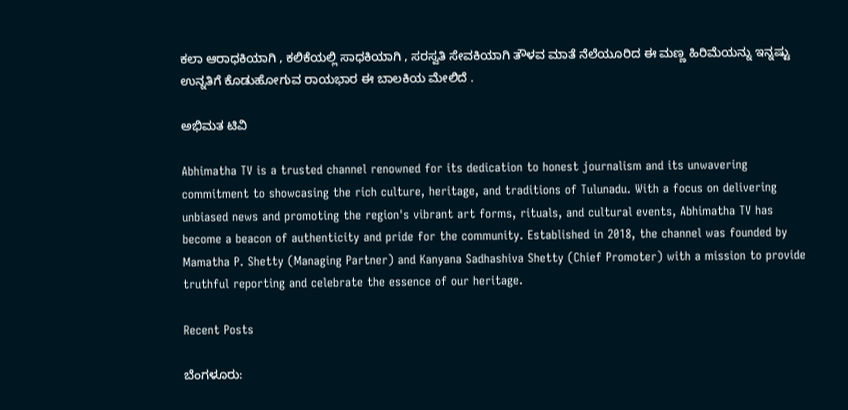ಕಲಾ ಆರಾಧಕಿಯಾಗಿ , ಕಲಿಕೆಯಲ್ಲಿ ಸಾಧಕಿಯಾಗಿ , ಸರಸ್ವತಿ ಸೇವಕಿಯಾಗಿ ತೌಳವ ಮಾತೆ ನೆಲೆಯೂರಿದ ಈ ಮಣ್ಣ ಹಿರಿಮೆಯನ್ನು ಇನ್ನಷ್ಟು ಉನ್ನತಿಗೆ ಕೊಡುಹೋಗುವ ರಾಯಭಾರ ಈ ಬಾಲಕಿಯ ಮೇಲಿದೆ .

ಅಭಿಮತ ಟಿವಿ

Abhimatha TV is a trusted channel renowned for its dedication to honest journalism and its unwavering commitment to showcasing the rich culture, heritage, and traditions of Tulunadu. With a focus on delivering unbiased news and promoting the region's vibrant art forms, rituals, and cultural events, Abhimatha TV has become a beacon of authenticity and pride for the community. Established in 2018, the channel was founded by Mamatha P. Shetty (Managing Partner) and Kanyana Sadhashiva Shetty (Chief Promoter) with a mission to provide truthful reporting and celebrate the essence of our heritage.

Recent Posts

ಬೆಂಗಳೂರು: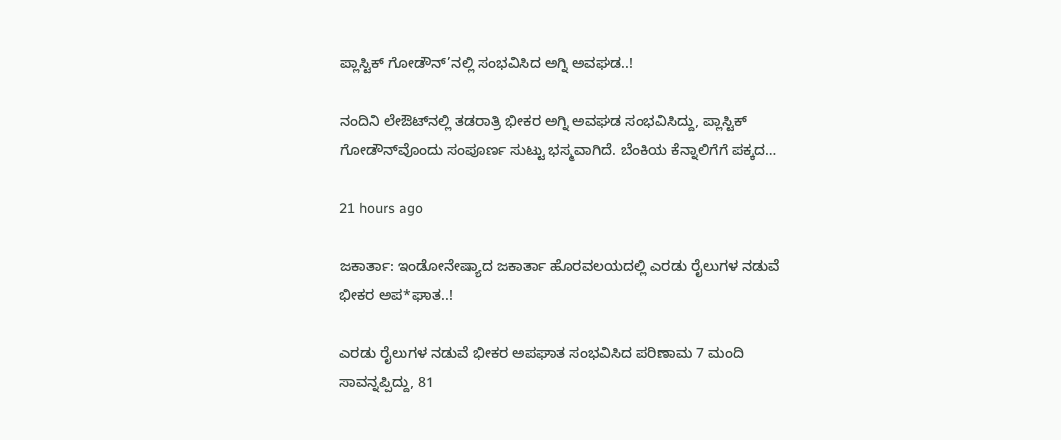ಪ್ಲಾಸ್ಟಿಕ್ ಗೋಡೌನ್’ನಲ್ಲಿ ಸಂಭವಿಸಿದ ಅಗ್ನಿ ಅವಘಡ..!

ನಂದಿನಿ ಲೇಔಟ್‌ನಲ್ಲಿ ತಡರಾತ್ರಿ ಭೀಕರ ಅಗ್ನಿ ಅವಘಡ ಸಂಭವಿಸಿದ್ದು, ಪ್ಲಾಸ್ಟಿಕ್ ಗೋಡೌನ್‌ವೊಂದು ಸಂಪೂರ್ಣ ಸುಟ್ಟು ಭಸ್ಮವಾಗಿದೆ. ಬೆಂಕಿಯ ಕೆನ್ನಾಲಿಗೆಗೆ ಪಕ್ಕದ…

21 hours ago

ಜಕಾರ್ತಾ: ಇಂಡೋನೇಷ್ಯಾದ ಜಕಾರ್ತಾ ಹೊರವಲಯದಲ್ಲಿ ಎರಡು ರೈಲುಗಳ ನಡುವೆ ಭೀಕರ ಅಪ*ಘಾತ..!

ಎರಡು ರೈಲುಗಳ ನಡುವೆ ಭೀಕರ ಅಪಘಾತ ಸಂಭವಿಸಿದ ಪರಿಣಾಮ 7 ಮಂದಿ ಸಾವನ್ನಪ್ಪಿದ್ದು, 81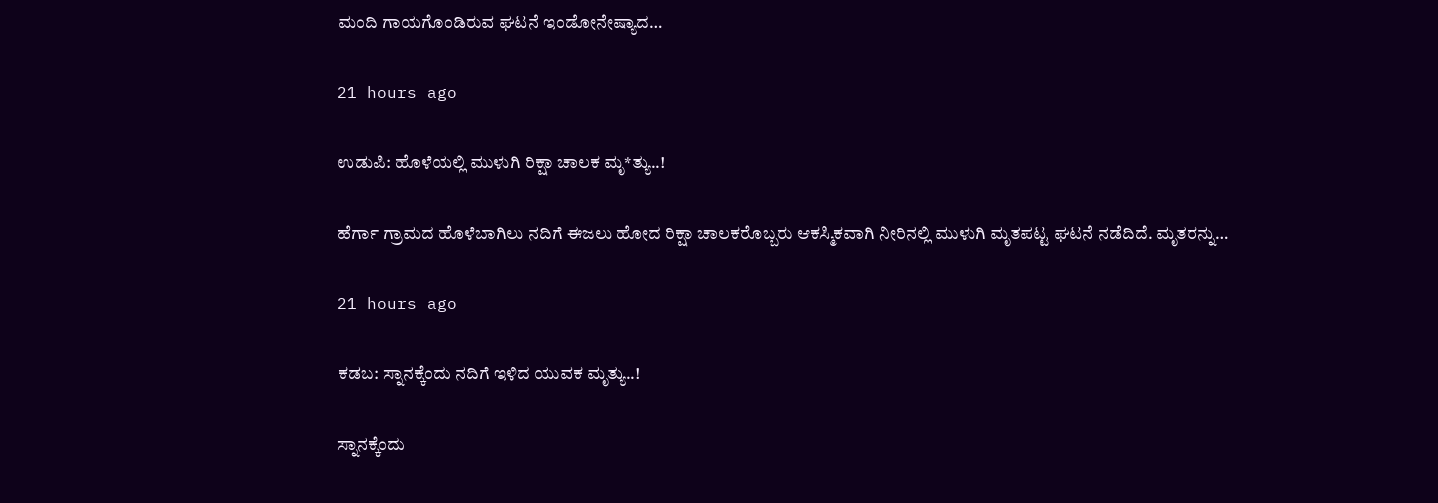ಮಂದಿ ಗಾಯಗೊಂಡಿರುವ ಘಟನೆ ಇಂಡೋನೇಷ್ಯಾದ…

21 hours ago

ಉಡುಪಿ: ಹೊಳೆಯಲ್ಲಿ ಮುಳುಗಿ ರಿಕ್ಷಾ ಚಾಲಕ ಮೃ*ತ್ಯು..!

ಹೆರ್ಗಾ ಗ್ರಾಮದ ಹೊಳೆಬಾಗಿಲು ನದಿಗೆ ಈಜಲು ಹೋದ ರಿಕ್ಷಾ ಚಾಲಕರೊಬ್ಬರು ಆಕಸ್ಮಿಕವಾಗಿ ನೀರಿನಲ್ಲಿ ಮುಳುಗಿ ಮೃತಪಟ್ಟ ಘಟನೆ ನಡೆದಿದೆ. ಮೃತರನ್ನು…

21 hours ago

ಕಡಬ: ಸ್ನಾನಕ್ಕೆಂದು ನದಿಗೆ ಇಳಿದ ಯುವಕ ಮೃತ್ಯು..!

ಸ್ನಾನಕ್ಕೆಂದು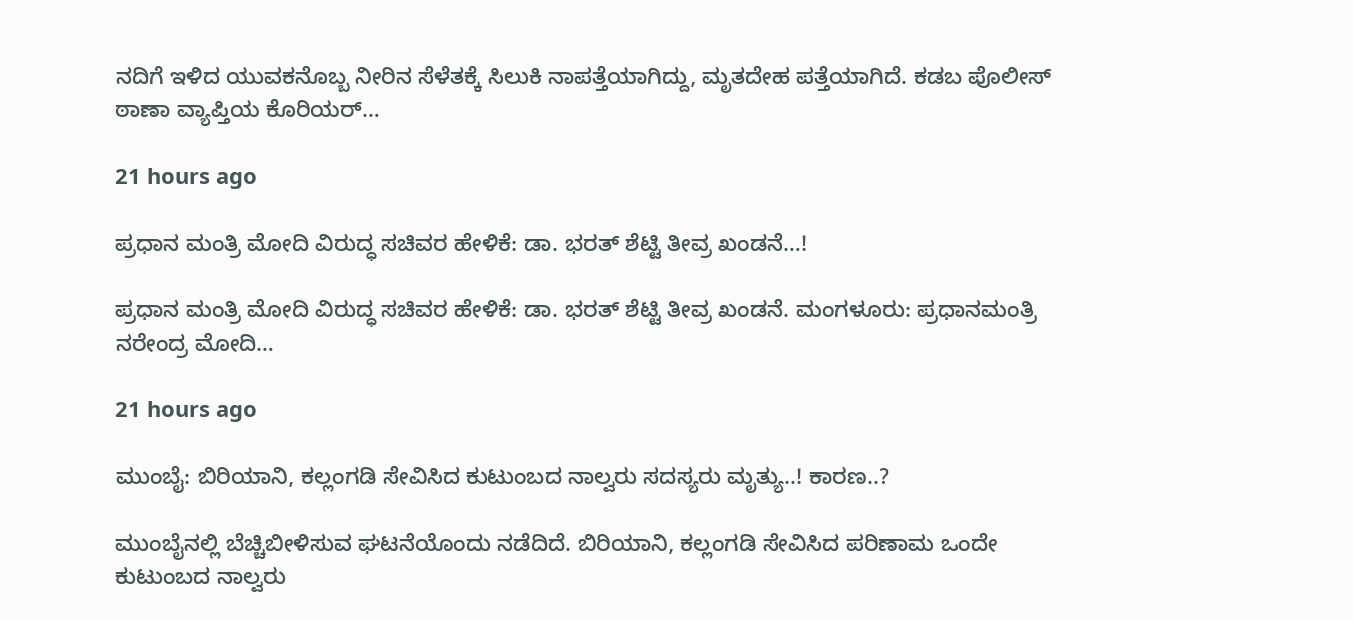ನದಿಗೆ ಇಳಿದ ಯುವಕನೊಬ್ಬ ನೀರಿನ ಸೆಳೆತಕ್ಕೆ ಸಿಲುಕಿ ನಾಪತ್ತೆಯಾಗಿದ್ದು, ಮೃತದೇಹ ಪತ್ತೆಯಾಗಿದೆ. ಕಡಬ ಪೊಲೀಸ್ ಠಾಣಾ ವ್ಯಾಪ್ತಿಯ ಕೊರಿಯರ್…

21 hours ago

ಪ್ರಧಾನ ಮಂತ್ರಿ ಮೋದಿ ವಿರುದ್ಧ ಸಚಿವರ ಹೇಳಿಕೆ: ಡಾ. ಭರತ್ ಶೆಟ್ಟಿ ತೀವ್ರ ಖಂಡನೆ…!

ಪ್ರಧಾನ ಮಂತ್ರಿ ಮೋದಿ ವಿರುದ್ಧ ಸಚಿವರ ಹೇಳಿಕೆ: ಡಾ. ಭರತ್ ಶೆಟ್ಟಿ ತೀವ್ರ ಖಂಡನೆ. ಮಂಗಳೂರು: ಪ್ರಧಾನಮಂತ್ರಿ ನರೇಂದ್ರ ಮೋದಿ…

21 hours ago

ಮುಂಬೈ: ಬಿರಿಯಾನಿ, ಕಲ್ಲಂಗಡಿ ಸೇವಿಸಿದ ಕುಟುಂಬದ ನಾಲ್ವರು ಸದಸ್ಯರು ಮೃತ್ಯು..! ಕಾರಣ..?

ಮುಂಬೈನಲ್ಲಿ ಬೆಚ್ಚಿಬೀಳಿಸುವ ಘಟನೆಯೊಂದು ನಡೆದಿದೆ. ಬಿರಿಯಾನಿ, ಕಲ್ಲಂಗಡಿ ಸೇವಿಸಿದ ಪರಿಣಾಮ ಒಂದೇ ಕುಟುಂಬದ ನಾಲ್ವರು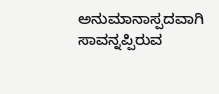ಅನುಮಾನಾಸ್ಪದವಾಗಿ ಸಾವನ್ನಪ್ಪಿರುವ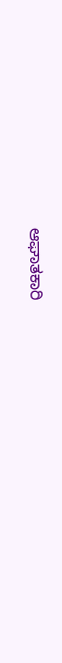ಆಘಾತಕಾರಿ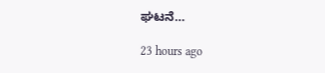ಘಟನೆ…

23 hours ago